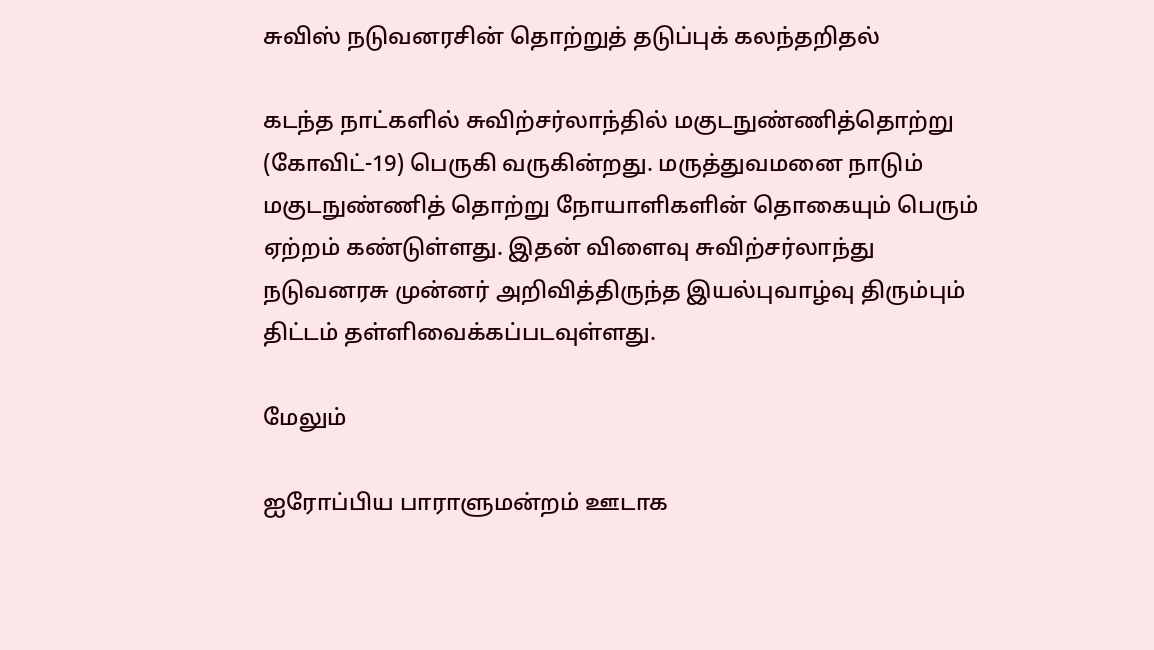சுவிஸ் நடுவனரசின் தொற்றுத் தடுப்புக் கலந்தறிதல்

கடந்த நாட்களில் சுவிற்சர்லாந்தில் மகுடநுண்ணித்தொற்று (கோவிட்-19) பெருகி வருகின்றது. மருத்துவமனை நாடும் மகுடநுண்ணித் தொற்று நோயாளிகளின் தொகையும் பெரும் ஏற்றம் கண்டுள்ளது. இதன் விளைவு சுவிற்சர்லாந்து நடுவனரசு முன்னர் அறிவித்திருந்த இயல்புவாழ்வு திரும்பும் திட்டம் தள்ளிவைக்கப்படவுள்ளது.

மேலும்

ஐரோப்பிய பாராளுமன்றம் ஊடாக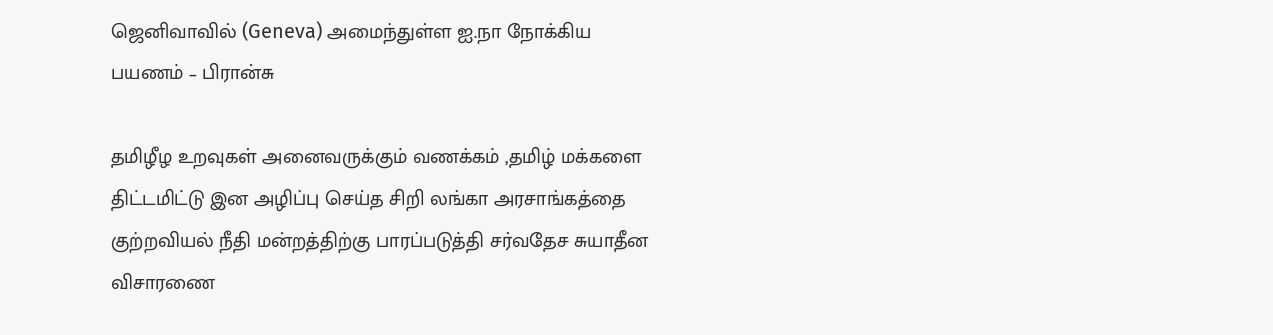ஜெனிவாவில் (Geneva) அமைந்துள்ள ஐ.நா நோக்கிய பயணம் – பிரான்சு

தமிழீழ உறவுகள் அனைவருக்கும் வணக்கம் ,தமிழ் மக்களை திட்டமிட்டு இன அழிப்பு செய்த சிறி லங்கா அரசாங்கத்தை குற்றவியல் நீதி மன்றத்திற்கு பாரப்படுத்தி சர்வதேச சுயாதீன விசாரணை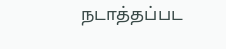நடாத்தப்பட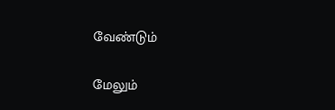வேண்டும்

மேலும்